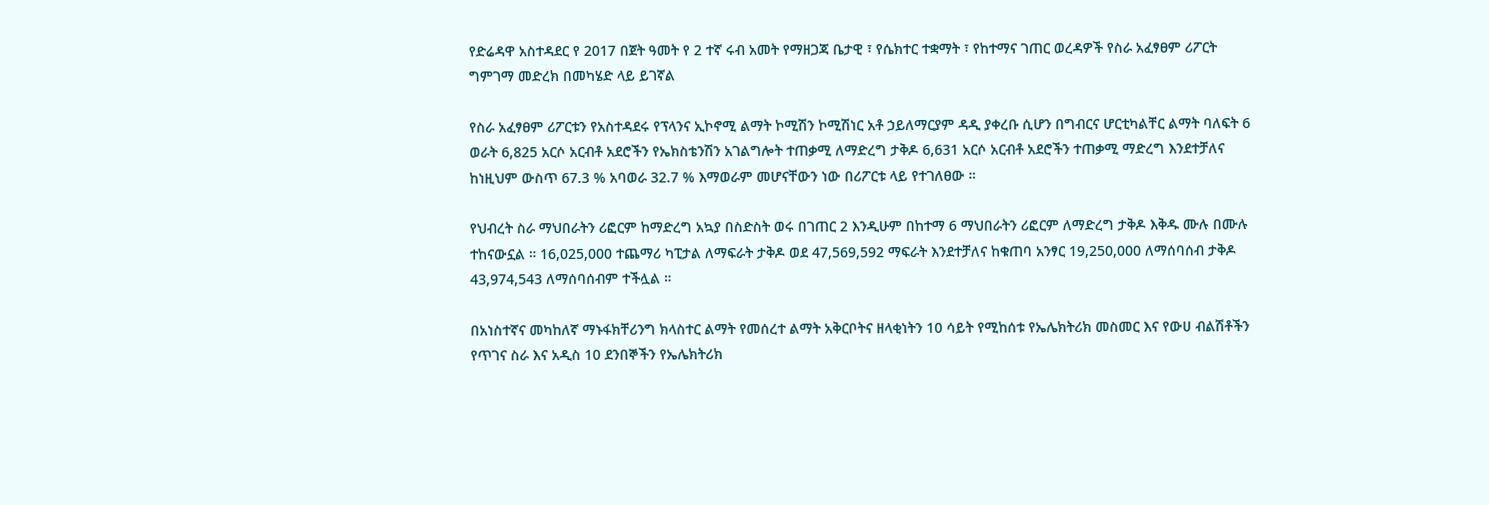የድሬዳዋ አስተዳደር የ 2017 በጀት ዓመት የ 2 ተኛ ሩብ አመት የማዘጋጃ ቤታዊ ፣ የሴክተር ተቋማት ፣ የከተማና ገጠር ወረዳዎች የስራ አፈፃፀም ሪፖርት ግምገማ መድረክ በመካሄድ ላይ ይገኛል

የስራ አፈፃፀም ሪፖርቱን የአስተዳደሩ የፕላንና ኢኮኖሚ ልማት ኮሚሽን ኮሚሽነር አቶ ኃይለማርያም ዳዲ ያቀረቡ ሲሆን በግብርና ሆርቲካልቸር ልማት ባለፍት 6 ወራት 6,825 አርሶ አርብቶ አደሮችን የኤክስቴንሽን አገልግሎት ተጠቃሚ ለማድረግ ታቅዶ 6,631 አርሶ አርብቶ አደሮችን ተጠቃሚ ማድረግ እንደተቻለና ከነዚህም ውስጥ 67.3 % አባወራ 32.7 % እማወራም መሆናቸውን ነው በሪፖርቱ ላይ የተገለፀው ።

የህብረት ስራ ማህበራትን ሪፎርም ከማድረግ አኳያ በስድስት ወሩ በገጠር 2 እንዲሁም በከተማ 6 ማህበራትን ሪፎርም ለማድረግ ታቅዶ እቅዱ ሙሉ በሙሉ ተከናውኗል ። 16,025,000 ተጨማሪ ካፒታል ለማፍራት ታቅዶ ወደ 47,569,592 ማፍራት እንደተቻለና ከቁጠባ አንፃር 19,250,000 ለማሰባሰብ ታቅዶ 43,974,543 ለማሰባሰብም ተችሏል ።

በአነስተኛና መካከለኛ ማኑፋክቸሪንግ ክላስተር ልማት የመሰረተ ልማት አቅርቦትና ዘላቂነትን 10 ሳይት የሚከሰቱ የኤሌክትሪክ መስመር እና የውሀ ብልሽቶችን የጥገና ስራ እና አዲስ 10 ደንበኞችን የኤሌክትሪክ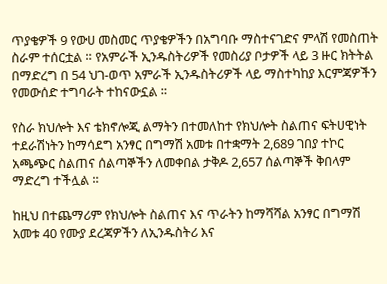ጥያቄዎች 9 የውሀ መስመር ጥያቄዎችን በአግባቡ ማስተናገድና ምላሽ የመስጠት ስራም ተሰርቷል ። የአምራች ኢንዱስትሪዎች የመስሪያ ቦታዎች ላይ 3 ዙር ክትትል በማድረግ በ 54 ህገ-ወጥ አምራች ኢንዱስትሪዎች ላይ ማስተካከያ እርምጃዎችን የመውሰድ ተግባራት ተከናውኗል ።

የስራ ክህሎት እና ቴክኖሎጂ ልማትን በተመለከተ የክህሎት ስልጠና ፍትሀዊነት ተደራሽነትን ከማሳደግ አንፃር በግማሽ አመቱ በተቋማት 2,689 ገበያ ተኮር አጫጭር ስልጠና ሰልጣኞችን ለመቀበል ታቅዶ 2,657 ሰልጣኞች ቅበላም ማድረግ ተችሏል ።

ከዚህ በተጨማሪም የክህሎት ስልጠና እና ጥራትን ከማሻሻል አንፃር በግማሽ አመቱ 40 የሙያ ደረጃዎችን ለኢንዱስትሪ እና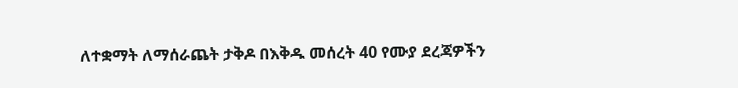ለተቋማት ለማሰራጨት ታቅዶ በእቅዱ መሰረት 40 የሙያ ደረጃዎችን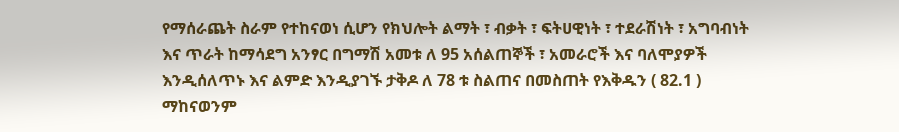የማሰራጨት ስራም የተከናወነ ሲሆን የክህሎት ልማት ፣ ብቃት ፣ ፍትሀዊነት ፣ ተደራሽነት ፣ አግባብነት እና ጥራት ከማሳደግ አንፃር በግማሽ አመቱ ለ 95 አሰልጠኞች ፣ አመራሮች እና ባለሞያዎች እንዲሰለጥኑ እና ልምድ እንዲያገኙ ታቅዶ ለ 78 ቱ ስልጠና በመስጠት የእቅዱን ( 82.1 ) ማከናወንም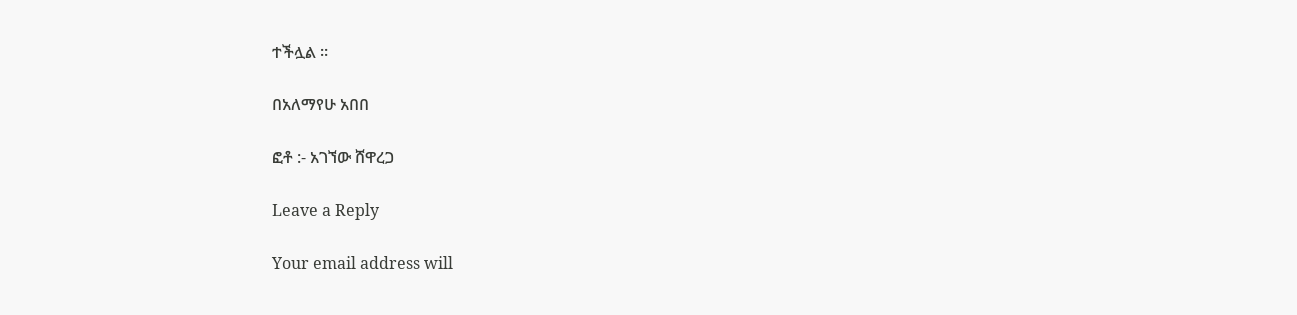ተችሏል ።

በአለማየሁ አበበ

ፎቶ :- አገኘው ሸዋረጋ

Leave a Reply

Your email address will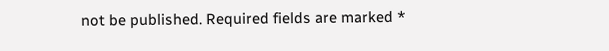not be published. Required fields are marked *